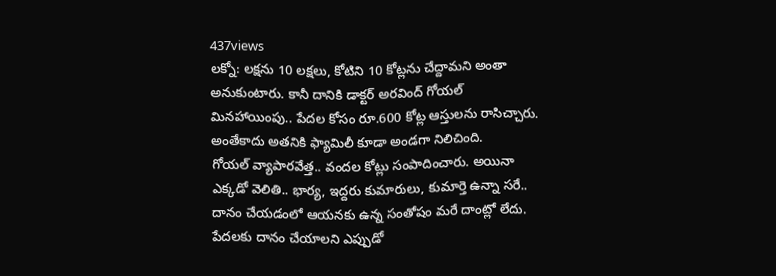437views
లక్నో: లక్షను 10 లక్షలు, కోటిని 10 కోట్లను చేద్దామని అంతా అనుకుంటారు. కానీ దానికి డాక్టర్ అరవింద్ గోయల్ మినహాయింపు.. పేదల కోసం రూ.600 కోట్ల ఆస్తులను రాసిచ్చారు. అంతేకాదు అతనికి ఫ్యామిలీ కూడా అండగా నిలిచింది.
గోయల్ వ్యాపారవేత్త.. వందల కోట్లు సంపాదించారు. అయినా ఎక్కడో వెలితి.. భార్య, ఇద్దరు కుమారులు, కుమార్తె ఉన్నా సరే.. దానం చేయడంలో ఆయనకు ఉన్న సంతోషం మరే దాంట్లో లేదు. పేదలకు దానం చేయాలని ఎప్పుడో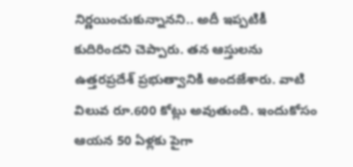నిర్ణయించుకున్నానని.. అదీ ఇప్పటికీ కుదిరిందని చెప్పారు. తన ఆస్తులను ఉత్తరప్రదేశ్ ప్రభుత్వానికి అందజేశారు. వాటి విలువ రూ.600 కోట్లు అవుతుంది. ఇందుకోసం ఆయన 50 ఏళ్లకు పైగా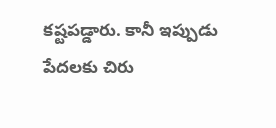కష్టపడ్డారు. కానీ ఇప్పుడు పేదలకు చిరు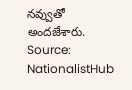నవ్వుతో అందజేశారు.
Source: NationalistHub